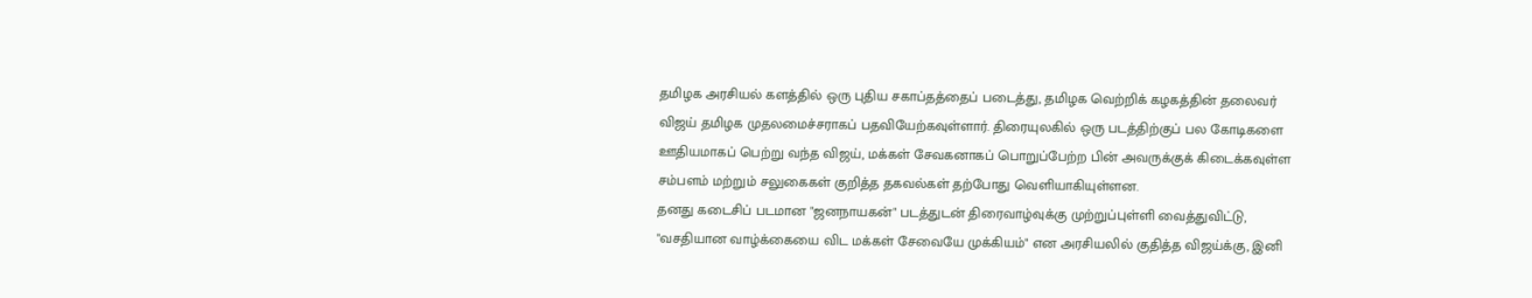தமிழக அரசியல் களத்தில் ஒரு புதிய சகாப்தத்தைப் படைத்து, தமிழக வெற்றிக் கழகத்தின் தலைவர் விஜய் தமிழக முதலமைச்சராகப் பதவியேற்கவுள்ளார். திரையுலகில் ஒரு படத்திற்குப் பல கோடிகளை ஊதியமாகப் பெற்று வந்த விஜய், மக்கள் சேவகனாகப் பொறுப்பேற்ற பின் அவருக்குக் கிடைக்கவுள்ள சம்பளம் மற்றும் சலுகைகள் குறித்த தகவல்கள் தற்போது வெளியாகியுள்ளன.
தனது கடைசிப் படமான "ஜனநாயகன்" படத்துடன் திரைவாழ்வுக்கு முற்றுப்புள்ளி வைத்துவிட்டு, "வசதியான வாழ்க்கையை விட மக்கள் சேவையே முக்கியம்" என அரசியலில் குதித்த விஜய்க்கு, இனி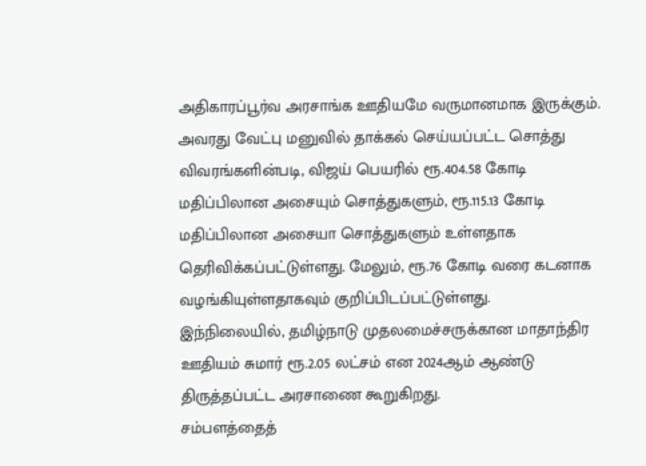அதிகாரப்பூர்வ அரசாங்க ஊதியமே வருமானமாக இருக்கும்.
அவரது வேட்பு மனுவில் தாக்கல் செய்யப்பட்ட சொத்து விவரங்களின்படி, விஜய் பெயரில் ரூ.404.58 கோடி மதிப்பிலான அசையும் சொத்துகளும், ரூ.115.13 கோடி மதிப்பிலான அசையா சொத்துகளும் உள்ளதாக தெரிவிக்கப்பட்டுள்ளது. மேலும், ரூ.76 கோடி வரை கடனாக வழங்கியுள்ளதாகவும் குறிப்பிடப்பட்டுள்ளது.
இந்நிலையில், தமிழ்நாடு முதலமைச்சருக்கான மாதாந்திர ஊதியம் சுமார் ரூ.2.05 லட்சம் என 2024ஆம் ஆண்டு திருத்தப்பட்ட அரசாணை கூறுகிறது.
சம்பளத்தைத்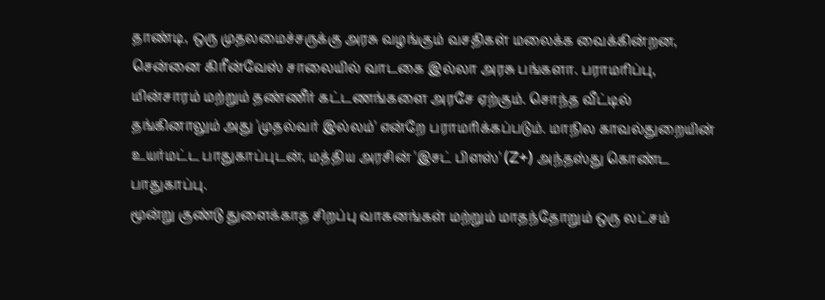தாண்டி, ஒரு முதலமைச்சருக்கு அரசு வழங்கும் வசதிகள் மலைக்க வைக்கின்றன,
சென்னை கிரீன்வேஸ் சாலையில் வாடகை இல்லா அரசு பங்களா. பராமரிப்பு, மின்சாரம் மற்றும் தண்ணீர் கட்டணங்களை அரசே ஏற்கும். சொந்த வீட்டில் தங்கினாலும் அது 'முதல்வர் இல்லம்' என்றே பராமரிக்கப்படும். மாநில காவல்துறையின் உயர்மட்ட பாதுகாப்புடன், மத்திய அரசின் 'இசட் பிளஸ்' (Z+) அந்தஸ்து கொண்ட பாதுகாப்பு.
மூன்று குண்டு துளைக்காத சிறப்பு வாகனங்கள் மற்றும் மாதந்தோறும் ஒரு லட்சம்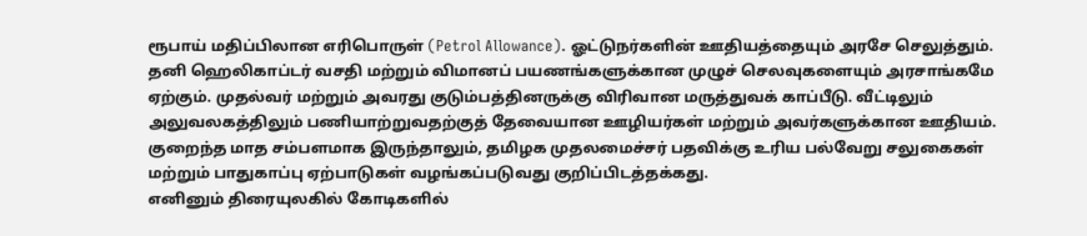ரூபாய் மதிப்பிலான எரிபொருள் (Petrol Allowance). ஓட்டுநர்களின் ஊதியத்தையும் அரசே செலுத்தும்.
தனி ஹெலிகாப்டர் வசதி மற்றும் விமானப் பயணங்களுக்கான முழுச் செலவுகளையும் அரசாங்கமே ஏற்கும். முதல்வர் மற்றும் அவரது குடும்பத்தினருக்கு விரிவான மருத்துவக் காப்பீடு. வீட்டிலும் அலுவலகத்திலும் பணியாற்றுவதற்குத் தேவையான ஊழியர்கள் மற்றும் அவர்களுக்கான ஊதியம்.
குறைந்த மாத சம்பளமாக இருந்தாலும், தமிழக முதலமைச்சர் பதவிக்கு உரிய பல்வேறு சலுகைகள் மற்றும் பாதுகாப்பு ஏற்பாடுகள் வழங்கப்படுவது குறிப்பிடத்தக்கது.
எனினும் திரையுலகில் கோடிகளில்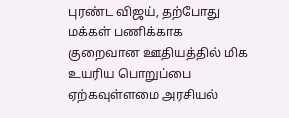புரண்ட விஜய், தற்போது மக்கள் பணிக்காக குறைவான ஊதியத்தில் மிக உயரிய பொறுப்பை ஏற்கவுள்ளமை அரசியல்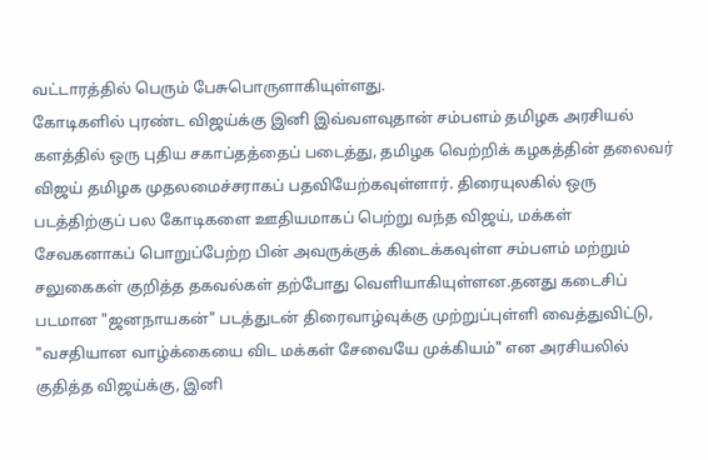வட்டாரத்தில் பெரும் பேசுபொருளாகியுள்ளது.
கோடிகளில் புரண்ட விஜய்க்கு இனி இவ்வளவுதான் சம்பளம் தமிழக அரசியல் களத்தில் ஒரு புதிய சகாப்தத்தைப் படைத்து, தமிழக வெற்றிக் கழகத்தின் தலைவர் விஜய் தமிழக முதலமைச்சராகப் பதவியேற்கவுள்ளார். திரையுலகில் ஒரு படத்திற்குப் பல கோடிகளை ஊதியமாகப் பெற்று வந்த விஜய், மக்கள் சேவகனாகப் பொறுப்பேற்ற பின் அவருக்குக் கிடைக்கவுள்ள சம்பளம் மற்றும் சலுகைகள் குறித்த தகவல்கள் தற்போது வெளியாகியுள்ளன.தனது கடைசிப் படமான "ஜனநாயகன்" படத்துடன் திரைவாழ்வுக்கு முற்றுப்புள்ளி வைத்துவிட்டு, "வசதியான வாழ்க்கையை விட மக்கள் சேவையே முக்கியம்" என அரசியலில் குதித்த விஜய்க்கு, இனி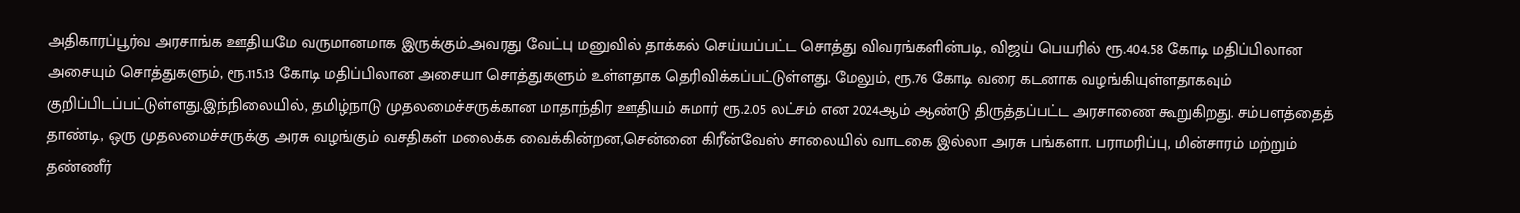அதிகாரப்பூர்வ அரசாங்க ஊதியமே வருமானமாக இருக்கும்.அவரது வேட்பு மனுவில் தாக்கல் செய்யப்பட்ட சொத்து விவரங்களின்படி, விஜய் பெயரில் ரூ.404.58 கோடி மதிப்பிலான அசையும் சொத்துகளும், ரூ.115.13 கோடி மதிப்பிலான அசையா சொத்துகளும் உள்ளதாக தெரிவிக்கப்பட்டுள்ளது. மேலும், ரூ.76 கோடி வரை கடனாக வழங்கியுள்ளதாகவும் குறிப்பிடப்பட்டுள்ளது.இந்நிலையில், தமிழ்நாடு முதலமைச்சருக்கான மாதாந்திர ஊதியம் சுமார் ரூ.2.05 லட்சம் என 2024ஆம் ஆண்டு திருத்தப்பட்ட அரசாணை கூறுகிறது. சம்பளத்தைத் தாண்டி, ஒரு முதலமைச்சருக்கு அரசு வழங்கும் வசதிகள் மலைக்க வைக்கின்றன,சென்னை கிரீன்வேஸ் சாலையில் வாடகை இல்லா அரசு பங்களா. பராமரிப்பு, மின்சாரம் மற்றும் தண்ணீர்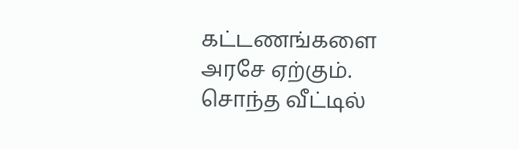கட்டணங்களை அரசே ஏற்கும். சொந்த வீட்டில்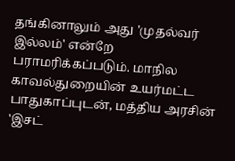தங்கினாலும் அது 'முதல்வர் இல்லம்' என்றே பராமரிக்கப்படும். மாநில காவல்துறையின் உயர்மட்ட பாதுகாப்புடன், மத்திய அரசின் 'இசட்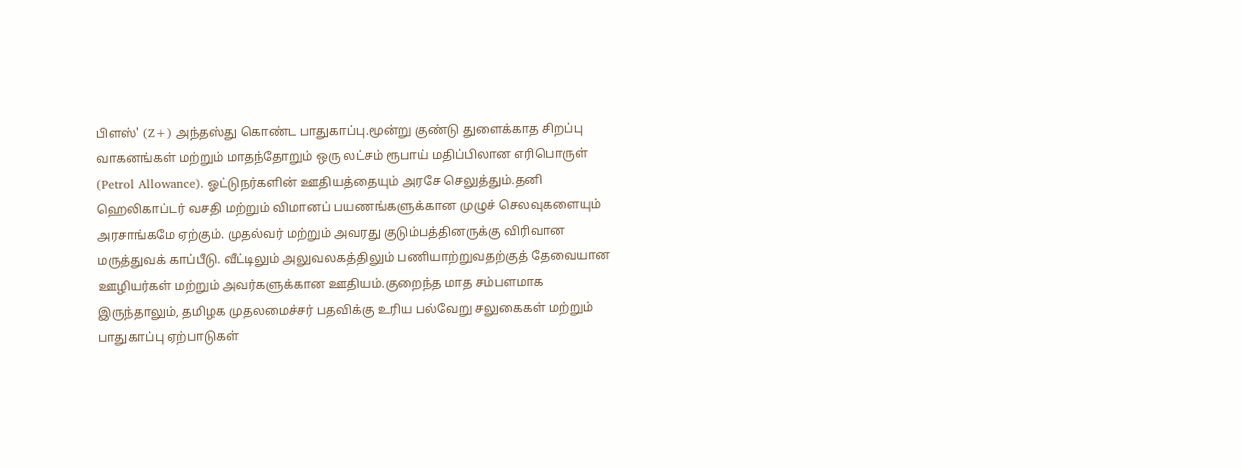பிளஸ்' (Z+) அந்தஸ்து கொண்ட பாதுகாப்பு.மூன்று குண்டு துளைக்காத சிறப்பு வாகனங்கள் மற்றும் மாதந்தோறும் ஒரு லட்சம் ரூபாய் மதிப்பிலான எரிபொருள் (Petrol Allowance). ஓட்டுநர்களின் ஊதியத்தையும் அரசே செலுத்தும்.தனி ஹெலிகாப்டர் வசதி மற்றும் விமானப் பயணங்களுக்கான முழுச் செலவுகளையும் அரசாங்கமே ஏற்கும். முதல்வர் மற்றும் அவரது குடும்பத்தினருக்கு விரிவான மருத்துவக் காப்பீடு. வீட்டிலும் அலுவலகத்திலும் பணியாற்றுவதற்குத் தேவையான ஊழியர்கள் மற்றும் அவர்களுக்கான ஊதியம்.குறைந்த மாத சம்பளமாக இருந்தாலும், தமிழக முதலமைச்சர் பதவிக்கு உரிய பல்வேறு சலுகைகள் மற்றும் பாதுகாப்பு ஏற்பாடுகள்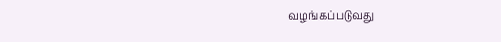வழங்கப்படுவது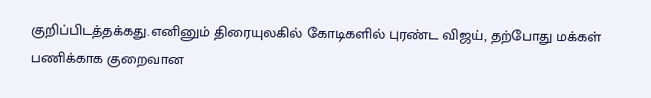குறிப்பிடத்தக்கது.எனினும் திரையுலகில் கோடிகளில் புரண்ட விஜய், தற்போது மக்கள் பணிக்காக குறைவான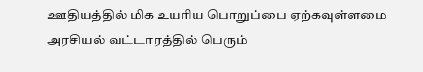ஊதியத்தில் மிக உயரிய பொறுப்பை ஏற்கவுள்ளமை அரசியல் வட்டாரத்தில் பெரும்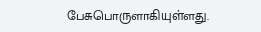பேசுபொருளாகியுள்ளது.